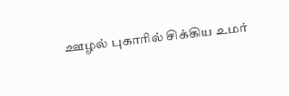ஊழல் புகாரில் சிக்கிய உமர்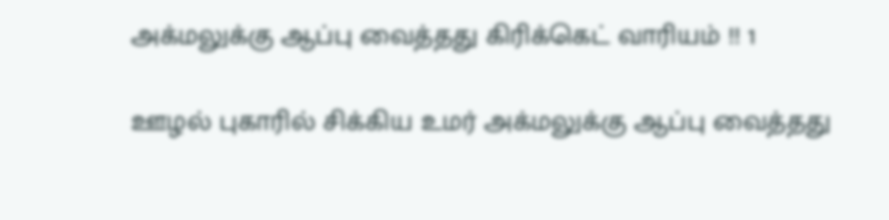அக்மலுக்கு ஆப்பு வைத்தது கிரிக்கெட் வாரியம் !! 1

ஊழல் புகாரில் சிக்கிய உமர் அக்மலுக்கு ஆப்பு வைத்தது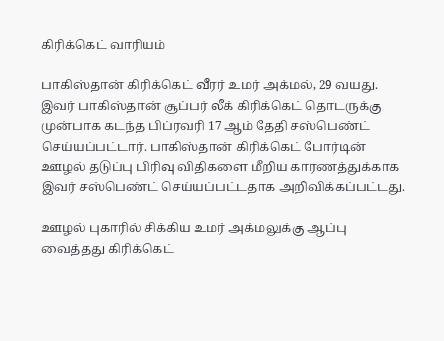கிரிக்கெட் வாரியம்

பாகிஸ்தான் கிரிக்கெட் வீரர் உமர் அக்மல், 29 வயது. இவர் பாகிஸ்தான் சூப்பர் லீக் கிரிக்கெட் தொடருக்கு முன்பாக கடந்த பிப்ரவரி 17 ஆம் தேதி சஸ்பெண்ட் செய்யப்பட்டார். பாகிஸ்தான் கிரிக்கெட் போர்டின் ஊழல் தடுப்பு பிரிவு விதிகளை மீறிய காரணத்துக்காக இவர் சஸ்பெண்ட் செய்யப்பட்டதாக அறிவிக்கப்பட்டது.

ஊழல் புகாரில் சிக்கிய உமர் அக்மலுக்கு ஆப்பு வைத்தது கிரிக்கெட்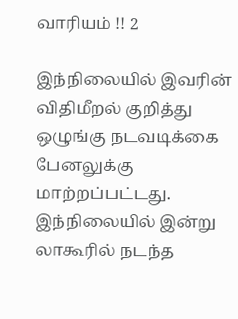வாரியம் !! 2

இந்நிலையில் இவரின் விதிமீறல் குறித்து ஒழுங்கு நடவடிக்கை பேனலுக்கு மாற்றப்பட்டது. இந்நிலையில் இன்று லாகூரில் நடந்த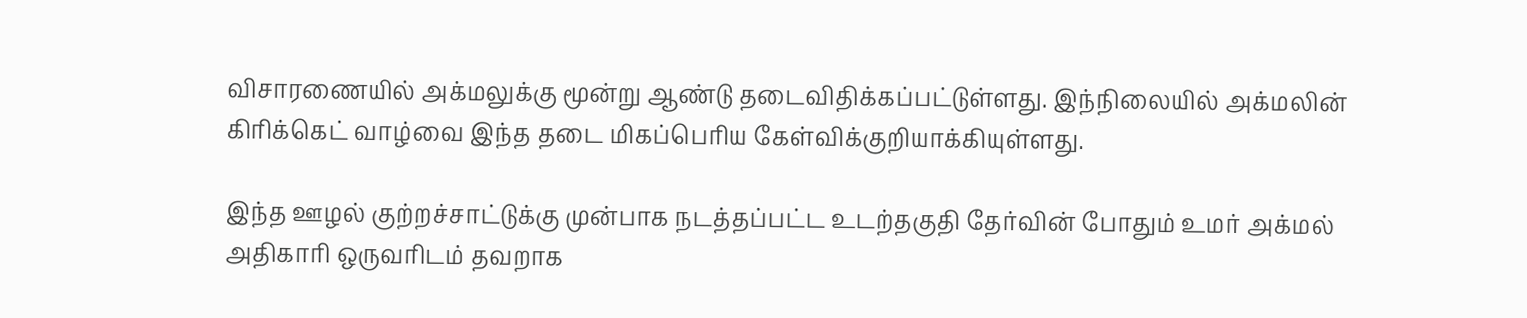விசாரணையில் அக்மலுக்கு மூன்று ஆண்டு தடைவிதிக்கப்பட்டுள்ளது. இந்நிலையில் அக்மலின் கிரிக்கெட் வாழ்வை இந்த தடை மிகப்பெரிய கேள்விக்குறியாக்கியுள்ளது.

இந்த ஊழல் குற்றச்சாட்டுக்கு முன்பாக நடத்தப்பட்ட உடற்தகுதி தேர்வின் போதும் உமர் அக்மல் அதிகாரி ஒருவரிடம் தவறாக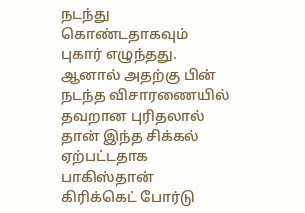நடந்து கொண்டதாகவும் புகார் எழுந்தது. ஆனால் அதற்கு பின் நடந்த விசாரணையில் தவறான புரிதலால் தான் இந்த சிக்கல் ஏற்பட்டதாக பாகிஸ்தான் கிரிக்கெட் போர்டு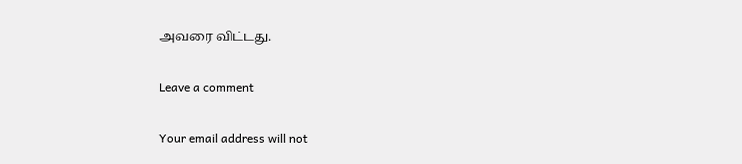அவரை விட்டது.

Leave a comment

Your email address will not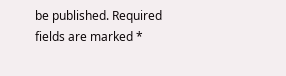be published. Required fields are marked *